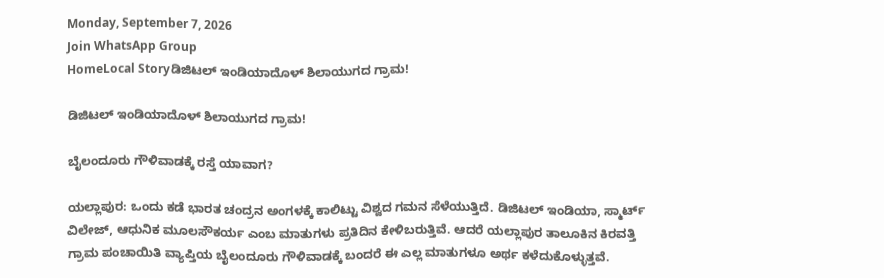Monday, September 7, 2026
Join WhatsApp Group
HomeLocal Storyಡಿಜಿಟಲ್ ಇಂಡಿಯಾದೊಳ್ ಶಿಲಾಯುಗದ ಗ್ರಾಮ!

ಡಿಜಿಟಲ್ ಇಂಡಿಯಾದೊಳ್ ಶಿಲಾಯುಗದ ಗ್ರಾಮ!

ಬೈಲಂದೂರು ಗೌಳಿವಾಡಕ್ಕೆ ರಸ್ತೆ ಯಾವಾಗ?

ಯಲ್ಲಾಪುರ: ಒಂದು ಕಡೆ ಭಾರತ ಚಂದ್ರನ ಅಂಗಳಕ್ಕೆ ಕಾಲಿಟ್ಟು ವಿಶ್ವದ ಗಮನ ಸೆಳೆಯುತ್ತಿದೆ. ಡಿಜಿಟಲ್ ಇಂಡಿಯಾ, ಸ್ಮಾರ್ಟ್‌ ವಿಲೇಜ್‌, ಆಧುನಿಕ ಮೂಲಸೌಕರ್ಯ ಎಂಬ ಮಾತುಗಳು ಪ್ರತಿದಿನ ಕೇಳಿಬರುತ್ತಿವೆ. ಆದರೆ ಯಲ್ಲಾಪುರ ತಾಲೂಕಿನ ಕಿರವತ್ತಿ ಗ್ರಾಮ ಪಂಚಾಯಿತಿ ವ್ಯಾಪ್ತಿಯ ಬೈಲಂದೂರು ಗೌಳಿವಾಡಕ್ಕೆ ಬಂದರೆ ಈ ಎಲ್ಲ ಮಾತುಗಳೂ ಅರ್ಥ ಕಳೆದುಕೊಳ್ಳುತ್ತವೆ.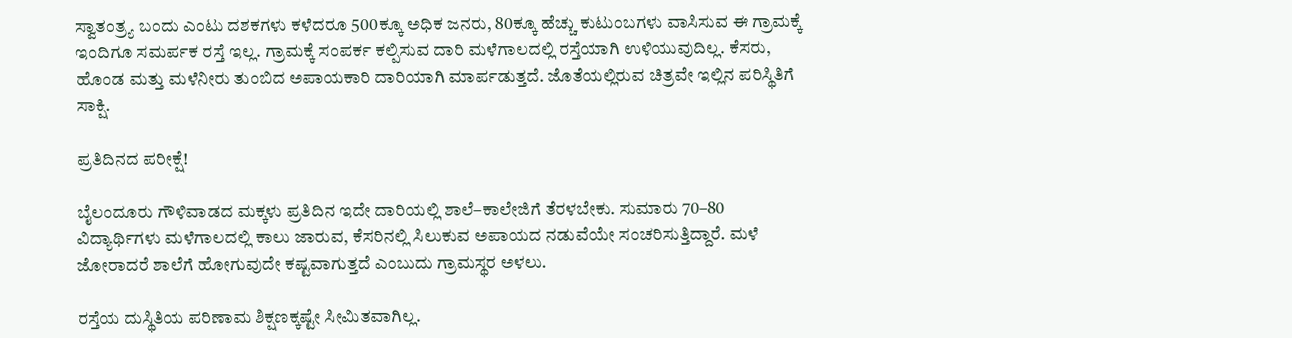ಸ್ವಾತಂತ್ರ್ಯ ಬಂದು ಎಂಟು ದಶಕಗಳು ಕಳೆದರೂ 500ಕ್ಕೂ ಅಧಿಕ ಜನರು, 80ಕ್ಕೂ ಹೆಚ್ಚು ಕುಟುಂಬಗಳು ವಾಸಿಸುವ ಈ ಗ್ರಾಮಕ್ಕೆ ಇಂದಿಗೂ ಸಮರ್ಪಕ ರಸ್ತೆ ಇಲ್ಲ. ಗ್ರಾಮಕ್ಕೆ ಸಂಪರ್ಕ ಕಲ್ಪಿಸುವ ದಾರಿ ಮಳೆಗಾಲದಲ್ಲಿ ರಸ್ತೆಯಾಗಿ ಉಳಿಯುವುದಿಲ್ಲ. ಕೆಸರು, ಹೊಂಡ ಮತ್ತು ಮಳೆನೀರು ತುಂಬಿದ ಅಪಾಯಕಾರಿ ದಾರಿಯಾಗಿ ಮಾರ್ಪಡುತ್ತದೆ. ಜೊತೆಯಲ್ಲಿರುವ ಚಿತ್ರವೇ ಇಲ್ಲಿನ ಪರಿಸ್ಥಿತಿಗೆ ಸಾಕ್ಷಿ.

ಪ್ರತಿದಿನದ ಪರೀಕ್ಷೆ!

ಬೈಲಂದೂರು ಗೌಳಿವಾಡದ ಮಕ್ಕಳು ಪ್ರತಿದಿನ ಇದೇ ದಾರಿಯಲ್ಲಿ ಶಾಲೆ–ಕಾಲೇಜಿಗೆ ತೆರಳಬೇಕು. ಸುಮಾರು 70–80 ವಿದ್ಯಾರ್ಥಿಗಳು ಮಳೆಗಾಲದಲ್ಲಿ ಕಾಲು ಜಾರುವ, ಕೆಸರಿನಲ್ಲಿ ಸಿಲುಕುವ ಅಪಾಯದ ನಡುವೆಯೇ ಸಂಚರಿಸುತ್ತಿದ್ದಾರೆ. ಮಳೆ ಜೋರಾದರೆ ಶಾಲೆಗೆ ಹೋಗುವುದೇ ಕಷ್ಟವಾಗುತ್ತದೆ ಎಂಬುದು ಗ್ರಾಮಸ್ಥರ ಅಳಲು.

ರಸ್ತೆಯ ದುಸ್ಥಿತಿಯ ಪರಿಣಾಮ ಶಿಕ್ಷಣಕ್ಕಷ್ಟೇ ಸೀಮಿತವಾಗಿಲ್ಲ.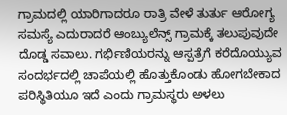ಗ್ರಾಮದಲ್ಲಿ ಯಾರಿಗಾದರೂ ರಾತ್ರಿ ವೇಳೆ ತುರ್ತು ಆರೋಗ್ಯ ಸಮಸ್ಯೆ ಎದುರಾದರೆ ಆಂಬ್ಯುಲೆನ್ಸ್ ಗ್ರಾಮಕ್ಕೆ ತಲುಪುವುದೇ ದೊಡ್ಡ ಸವಾಲು. ಗರ್ಭಿಣಿಯರನ್ನು ಆಸ್ಪತ್ರೆಗೆ ಕರೆದೊಯ್ಯುವ ಸಂದರ್ಭದಲ್ಲಿ ಚಾಪೆಯಲ್ಲಿ ಹೊತ್ತುಕೊಂಡು ಹೋಗಬೇಕಾದ ಪರಿಸ್ಥಿತಿಯೂ ಇದೆ ಎಂದು ಗ್ರಾಮಸ್ಥರು ಅಳಲು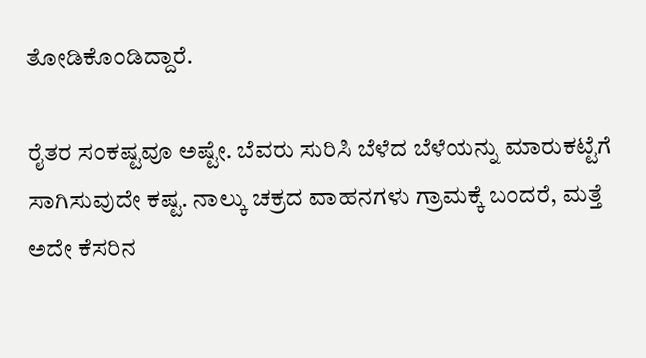ತೋಡಿಕೊಂಡಿದ್ದಾರೆ.

ರೈತರ ಸಂಕಷ್ಟವೂ ಅಷ್ಟೇ. ಬೆವರು ಸುರಿಸಿ ಬೆಳೆದ ಬೆಳೆಯನ್ನು ಮಾರುಕಟ್ಟೆಗೆ ಸಾಗಿಸುವುದೇ ಕಷ್ಟ. ನಾಲ್ಕು ಚಕ್ರದ ವಾಹನಗಳು ಗ್ರಾಮಕ್ಕೆ ಬಂದರೆ, ಮತ್ತೆ ಅದೇ ಕೆಸರಿನ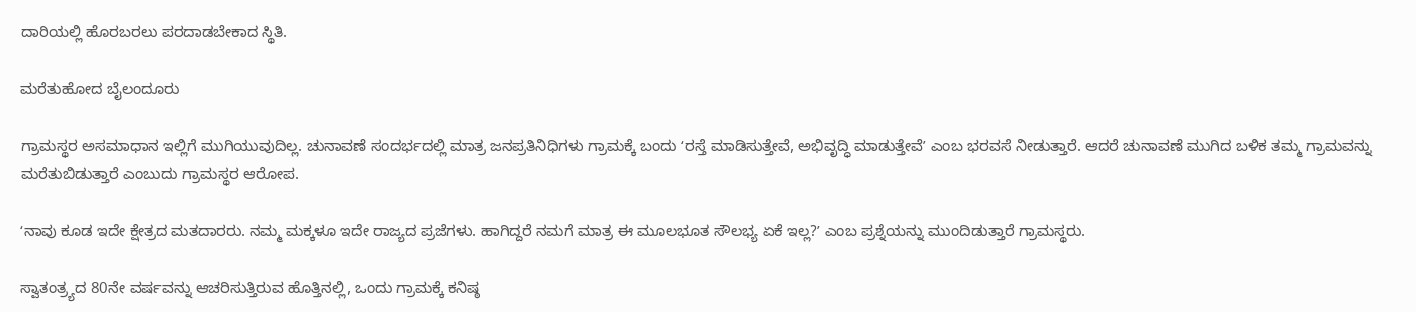ದಾರಿಯಲ್ಲಿ ಹೊರಬರಲು ಪರದಾಡಬೇಕಾದ ಸ್ಥಿತಿ.

ಮರೆತುಹೋದ ಬೈಲಂದೂರು

ಗ್ರಾಮಸ್ಥರ ಅಸಮಾಧಾನ ಇಲ್ಲಿಗೆ ಮುಗಿಯುವುದಿಲ್ಲ. ಚುನಾವಣೆ ಸಂದರ್ಭದಲ್ಲಿ ಮಾತ್ರ ಜನಪ್ರತಿನಿಧಿಗಳು ಗ್ರಾಮಕ್ಕೆ ಬಂದು ʻರಸ್ತೆ ಮಾಡಿಸುತ್ತೇವೆ, ಅಭಿವೃದ್ಧಿ ಮಾಡುತ್ತೇವೆʼ ಎಂಬ ಭರವಸೆ ನೀಡುತ್ತಾರೆ. ಆದರೆ ಚುನಾವಣೆ ಮುಗಿದ ಬಳಿಕ ತಮ್ಮ ಗ್ರಾಮವನ್ನು ಮರೆತುಬಿಡುತ್ತಾರೆ ಎಂಬುದು ಗ್ರಾಮಸ್ಥರ ಆರೋಪ.

ʻನಾವು ಕೂಡ ಇದೇ ಕ್ಷೇತ್ರದ ಮತದಾರರು. ನಮ್ಮ ಮಕ್ಕಳೂ ಇದೇ ರಾಜ್ಯದ ಪ್ರಜೆಗಳು. ಹಾಗಿದ್ದರೆ ನಮಗೆ ಮಾತ್ರ ಈ ಮೂಲಭೂತ ಸೌಲಭ್ಯ ಏಕೆ ಇಲ್ಲ?ʼ ಎಂಬ ಪ್ರಶ್ನೆಯನ್ನು ಮುಂದಿಡುತ್ತಾರೆ ಗ್ರಾಮಸ್ಥರು.

ಸ್ವಾತಂತ್ರ್ಯದ 80ನೇ ವರ್ಷವನ್ನು ಆಚರಿಸುತ್ತಿರುವ ಹೊತ್ತಿನಲ್ಲಿ, ಒಂದು ಗ್ರಾಮಕ್ಕೆ ಕನಿಷ್ಠ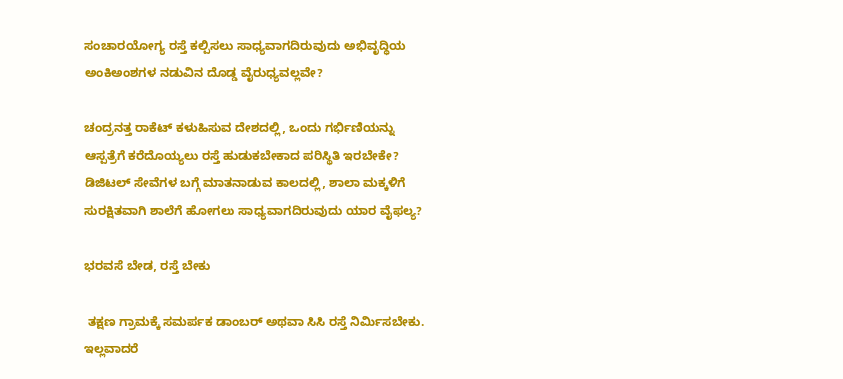ಸಂಚಾರಯೋಗ್ಯ ರಸ್ತೆ ಕಲ್ಪಿಸಲು ಸಾಧ್ಯವಾಗದಿರುವುದು ಅಭಿವೃದ್ಧಿಯ ಅಂಕಿಅಂಶಗಳ ನಡುವಿನ ದೊಡ್ಡ ವೈರುಧ್ಯವಲ್ಲವೇ?

ಚಂದ್ರನತ್ತ ರಾಕೆಟ್‌ ಕಳುಹಿಸುವ ದೇಶದಲ್ಲಿ, ಒಂದು ಗರ್ಭಿಣಿಯನ್ನು ಆಸ್ಪತ್ರೆಗೆ ಕರೆದೊಯ್ಯಲು ರಸ್ತೆ ಹುಡುಕಬೇಕಾದ ಪರಿಸ್ಥಿತಿ ಇರಬೇಕೇ? ಡಿಜಿಟಲ್ ಸೇವೆಗಳ ಬಗ್ಗೆ ಮಾತನಾಡುವ ಕಾಲದಲ್ಲಿ, ಶಾಲಾ ಮಕ್ಕಳಿಗೆ ಸುರಕ್ಷಿತವಾಗಿ ಶಾಲೆಗೆ ಹೋಗಲು ಸಾಧ್ಯವಾಗದಿರುವುದು ಯಾರ ವೈಫಲ್ಯ?

ಭರವಸೆ ಬೇಡ, ರಸ್ತೆ ಬೇಕು

 ತಕ್ಷಣ ಗ್ರಾಮಕ್ಕೆ ಸಮರ್ಪಕ ಡಾಂಬರ್ ಅಥವಾ ಸಿಸಿ ರಸ್ತೆ ನಿರ್ಮಿಸಬೇಕು. ಇಲ್ಲವಾದರೆ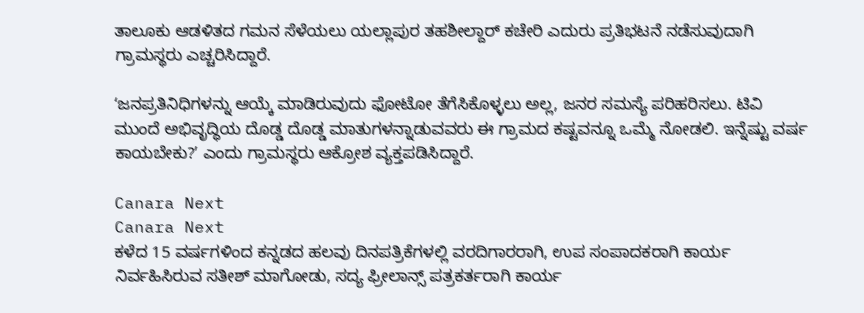ತಾಲೂಕು ಆಡಳಿತದ ಗಮನ ಸೆಳೆಯಲು ಯಲ್ಲಾಪುರ ತಹಶೀಲ್ದಾರ್ ಕಚೇರಿ ಎದುರು ಪ್ರತಿಭಟನೆ ನಡೆಸುವುದಾಗಿ ಗ್ರಾಮಸ್ಥರು ಎಚ್ಚರಿಸಿದ್ದಾರೆ.

ʻಜನಪ್ರತಿನಿಧಿಗಳನ್ನು ಆಯ್ಕೆ ಮಾಡಿರುವುದು ಫೋಟೋ ತೆಗೆಸಿಕೊಳ್ಳಲು ಅಲ್ಲ, ಜನರ ಸಮಸ್ಯೆ ಪರಿಹರಿಸಲು. ಟಿವಿ ಮುಂದೆ ಅಭಿವೃದ್ಧಿಯ ದೊಡ್ಡ ದೊಡ್ಡ ಮಾತುಗಳನ್ನಾಡುವವರು ಈ ಗ್ರಾಮದ ಕಷ್ಟವನ್ನೂ ಒಮ್ಮೆ ನೋಡಲಿ. ಇನ್ನೆಷ್ಟು ವರ್ಷ ಕಾಯಬೇಕು?ʼ ಎಂದು ಗ್ರಾಮಸ್ಥರು ಆಕ್ರೋಶ ವ್ಯಕ್ತಪಡಿಸಿದ್ದಾರೆ.

Canara Next
Canara Next
ಕಳೆದ 15 ವರ್ಷಗಳಿಂದ ಕನ್ನಡದ ಹಲವು ದಿನಪತ್ರಿಕೆಗಳಲ್ಲಿ ವರದಿಗಾರರಾಗಿ, ಉಪ ಸಂಪಾದಕರಾಗಿ ಕಾರ್ಯ ನಿರ್ವಹಿಸಿರುವ ಸತೀಶ್‌ ಮಾಗೋಡು, ಸದ್ಯ ಫ್ರೀಲಾನ್ಸ್‌ ಪತ್ರಕರ್ತರಾಗಿ ಕಾರ್ಯ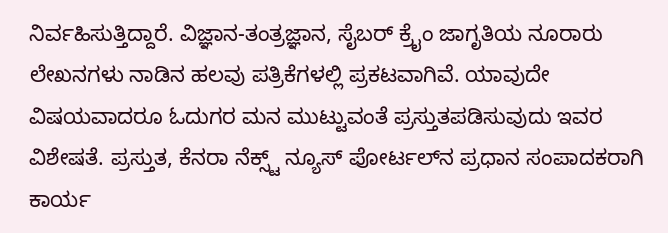ನಿರ್ವಹಿಸುತ್ತಿದ್ದಾರೆ. ವಿಜ್ಞಾನ-ತಂತ್ರಜ್ಞಾನ, ಸೈಬರ್‌ ಕ್ರೈಂ ಜಾಗೃತಿಯ ನೂರಾರು ಲೇಖನಗಳು ನಾಡಿನ ಹಲವು ಪತ್ರಿಕೆಗಳಲ್ಲಿ ಪ್ರಕಟವಾಗಿವೆ. ಯಾವುದೇ ವಿಷಯವಾದರೂ ಓದುಗರ ಮನ ಮುಟ್ಟುವಂತೆ ಪ್ರಸ್ತುತಪಡಿಸುವುದು ಇವರ ವಿಶೇಷತೆ. ಪ್ರಸ್ತುತ, ಕೆನರಾ ನೆಕ್ಸ್ಟ್‌ ನ್ಯೂಸ್‌ ಪೋರ್ಟಲ್‌ನ ಪ್ರಧಾನ ಸಂಪಾದಕರಾಗಿ ಕಾರ್ಯ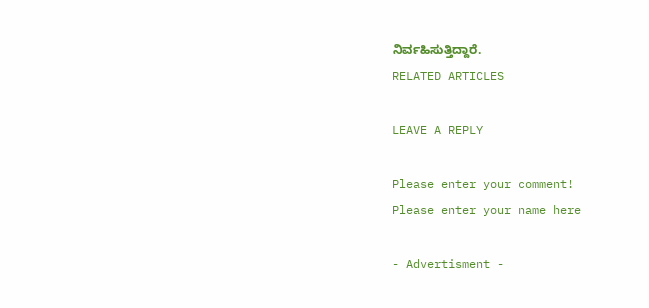ನಿರ್ವಹಿಸುತ್ತಿದ್ದಾರೆ.
RELATED ARTICLES

LEAVE A REPLY

Please enter your comment!
Please enter your name here

- Advertisment -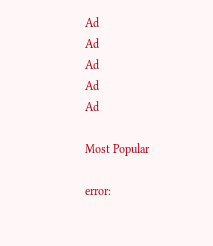Ad
Ad
Ad
Ad
Ad

Most Popular

error: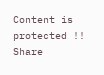Content is protected !!
Share